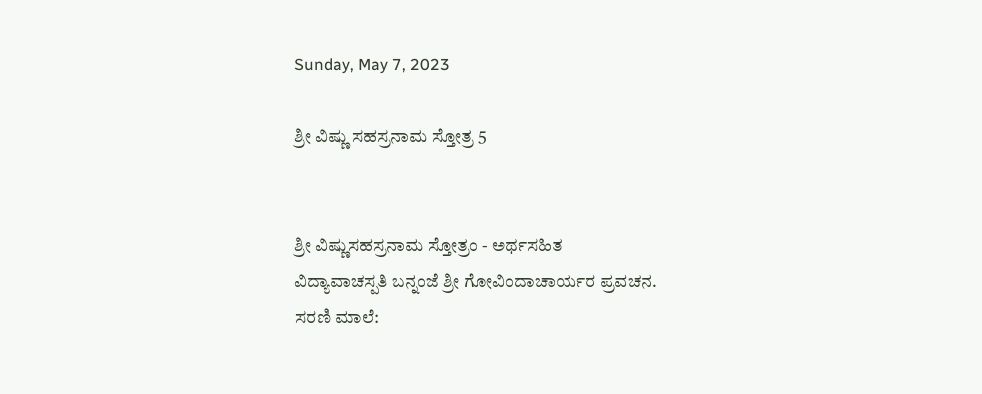Sunday, May 7, 2023

ಶ್ರೀ ವಿಷ್ಣು ಸಹಸ್ರನಾಮ ಸ್ತೋತ್ರ 5


ಶ್ರೀ ವಿಷ್ಣುಸಹಸ್ರನಾಮ ಸ್ತೋತ್ರಂ - ಅರ್ಥಸಹಿತ
ವಿದ್ಯಾವಾಚಸ್ಪತಿ ಬನ್ನಂಜೆ ಶ್ರೀ ಗೋವಿಂದಾಚಾರ್ಯರ ಪ್ರವಚನ.
ಸರಣಿ ಮಾಲೆ: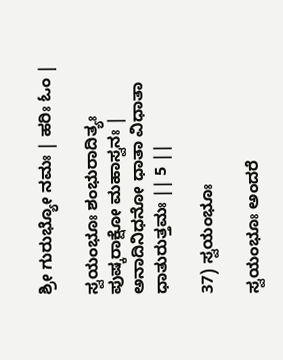ಶ್ರೀ ಗುರುಭ್ಯೋ ನಮಃ | ಹರಿಃ ಓಂ |

ಸ್ವಯಂಭೂಃ ಶಂಭುರಾದಿತ್ಯಃ ಪುಷ್ಕರಾಕ್ಷೋ ಮಹಾಸ್ವನಃ |
ಅನಾದಿನಿಧನೋ ಧಾತಾ ವಿಧಾತಾ ಧಾತುರುತ್ತಮಃ || 5 ||

37) ಸ್ವಯಂಭೂಃ

ಸ್ವಯಂಭೂಃ ಅಂದರೆ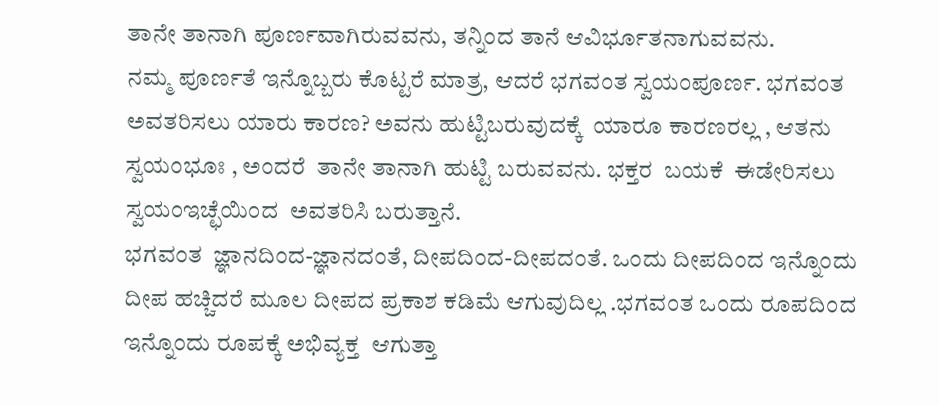ತಾನೇ ತಾನಾಗಿ ಪೂರ್ಣವಾಗಿರುವವನು, ತನ್ನಿಂದ ತಾನೆ ಆವಿರ್ಭೂತನಾಗುವವನು.
ನಮ್ಮ ಪೂರ್ಣತೆ ಇನ್ನೊಬ್ಬರು ಕೊಟ್ಟರೆ ಮಾತ್ರ, ಆದರೆ ಭಗವಂತ ಸ್ವಯಂಪೂರ್ಣ. ಭಗವಂತ ಅವತರಿಸಲು ಯಾರು ಕಾರಣ? ಅವನು ಹುಟ್ಟಿಬರುವುದಕ್ಕೆ  ಯಾರೂ ಕಾರಣರಲ್ಲ , ಆತನು  ಸ್ವಯಂಭೂಃ , ಅಂದರೆ  ತಾನೇ ತಾನಾಗಿ ಹುಟ್ಟಿ ಬರುವವನು. ಭಕ್ತರ  ಬಯಕೆ  ಈಡೇರಿಸಲು ಸ್ವಯಂಇಚ್ಛೆಯಿಂದ  ಅವತರಿಸಿ ಬರುತ್ತಾನೆ.
ಭಗವಂತ  ಜ್ಞಾನದಿಂದ-ಜ್ಞಾನದಂತೆ, ದೀಪದಿಂದ-ದೀಪದಂತೆ. ಒಂದು ದೀಪದಿಂದ ಇನ್ನೊಂದು ದೀಪ ಹಚ್ಚಿದರೆ ಮೂಲ ದೀಪದ ಪ್ರಕಾಶ ಕಡಿಮೆ ಆಗುವುದಿಲ್ಲ .ಭಗವಂತ ಒಂದು ರೂಪದಿಂದ ಇನ್ನೊಂದು ರೂಪಕ್ಕೆ ಅಭಿವ್ಯಕ್ತ  ಆಗುತ್ತಾ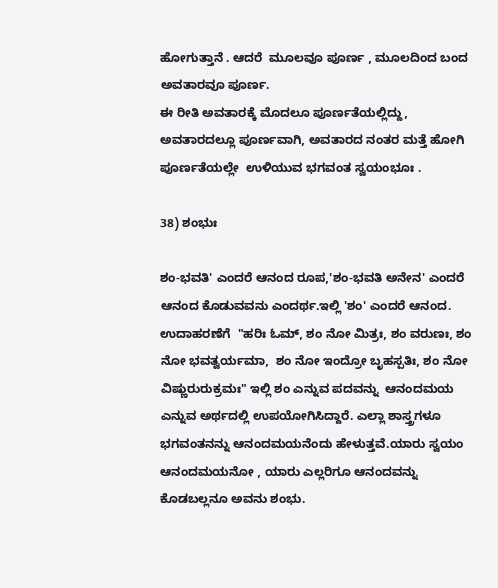ಹೋಗುತ್ತಾನೆ . ಆದರೆ  ಮೂಲವೂ ಪೂರ್ಣ , ಮೂಲದಿಂದ ಬಂದ ಅವತಾರವೂ ಪೂರ್ಣ.
ಈ ರೀತಿ ಅವತಾರಕ್ಕೆ ಮೊದಲೂ ಪೂರ್ಣತೆಯಲ್ಲಿದ್ದು, ಅವತಾರದಲ್ಲೂ ಪೂರ್ಣವಾಗಿ, ಅವತಾರದ ನಂತರ ಮತ್ತೆ ಹೋಗಿ  ಪೂರ್ಣತೆಯಲ್ಲೇ  ಉಳಿಯುವ ಭಗವಂತ ಸ್ವಯಂಭೂಃ .

38) ಶಂಭುಃ

ಶಂ-ಭವತಿ' ಎಂದರೆ ಆನಂದ ರೂಪ,'ಶಂ-ಭವತಿ ಅನೇನ' ಎಂದರೆ ಆನಂದ ಕೊಡುವವನು ಎಂದರ್ಥ.ಇಲ್ಲಿ 'ಶಂ' ಎಂದರೆ ಆನಂದ. ಉದಾಹರಣೆಗೆ  "ಹರಿಃ ಓಮ್, ಶಂ ನೋ ಮಿತ್ರಃ, ಶಂ ವರುಣಃ, ಶಂ ನೋ ಭವತ್ವರ್ಯಮಾ,  ಶಂ ನೋ ಇಂದ್ರೋ ಬೃಹಸ್ಪತಿಃ, ಶಂ ನೋ ವಿಷ್ಣುರುರುಕ್ರಮಃ" ಇಲ್ಲಿ ಶಂ ಎನ್ನುವ ಪದವನ್ನು  ಆನಂದಮಯ ಎನ್ನುವ ಅರ್ಥದಲ್ಲಿ ಉಪಯೋಗಿಸಿದ್ದಾರೆ. ಎಲ್ಲಾ ಶಾಸ್ತ್ರಗಳೂ  ಭಗವಂತನನ್ನು ಆನಂದಮಯನೆಂದು ಹೇಳುತ್ತವೆ.ಯಾರು ಸ್ವಯಂ ಆನಂದಮಯನೋ , ಯಾರು ಎಲ್ಲರಿಗೂ ಆನಂದವನ್ನು ಕೊಡಬಲ್ಲನೂ ಅವನು ಶಂಭು.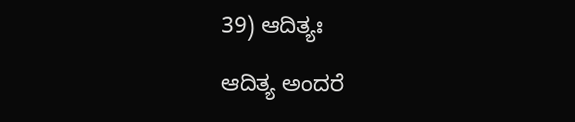39) ಆದಿತ್ಯಃ

ಆದಿತ್ಯ ಅಂದರೆ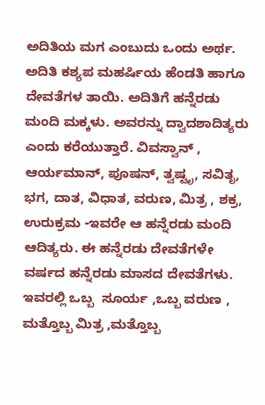ಅದಿತಿಯ ಮಗ ಎಂಬುದು ಒಂದು ಅರ್ಥ. ಅದಿತಿ ಕಶ್ಯಪ ಮಹರ್ಷಿಯ ಹೆಂಡತಿ ಹಾಗೂ ದೇವತೆಗಳ ತಾಯಿ. ಅದಿತಿಗೆ ಹನ್ನೆರಡು ಮಂದಿ ಮಕ್ಕಳು. ಅವರನ್ನು ದ್ವಾದಶಾದಿತ್ಯರು ಎಂದು ಕರೆಯುತ್ತಾರೆ. ವಿವಸ್ವಾನ್ , ಆರ್ಯಮಾನ್, ಪೂಷನ್, ತ್ವಷ್ಟೃ, ಸವಿತೃ, ಭಗ, ದಾತ, ವಿಧಾತ, ವರುಣ, ಮಿತ್ರ , ಶಕ್ರ, ಉರುಕ್ರಮ -ಇವರೇ ಆ ಹನ್ನೆರಡು ಮಂದಿ ಆದಿತ್ಯರು. ಈ ಹನ್ನೆರಡು ದೇವತೆಗಳೇ ವರ್ಷದ ಹನ್ನೆರಡು ಮಾಸದ ದೇವತೆಗಳು. ಇವರಲ್ಲಿ ಒಬ್ಬ  ಸೂರ್ಯ ,ಒಬ್ಬ ವರುಣ , ಮತ್ತೊಬ್ಬ ಮಿತ್ರ ,ಮತ್ತೊಬ್ಬ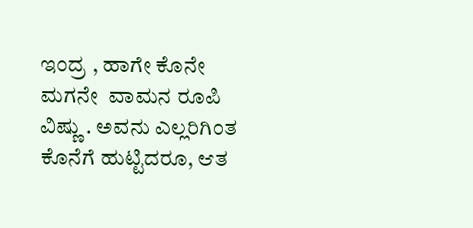ಇಂದ್ರ , ಹಾಗೇ ಕೊನೇ ಮಗನೇ  ವಾಮನ ರೂಪಿ ವಿಷ್ಣು . ಅವನು ಎಲ್ಲರಿಗಿಂತ ಕೊನೆಗೆ ಹುಟ್ಟಿದರೂ, ಆತ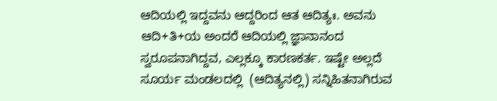ಆದಿಯಲ್ಲಿ ಇದ್ದವನು ಆದ್ದರಿಂದ ಆತ ಆದಿತ್ಯಃ. ಅವನು  ಆದಿ+ತಿ+ಯ ಅಂದರೆ ಆದಿಯಲ್ಲಿ ಜ್ಞಾನಾನಂದ ಸ್ವರೂಪನಾಗಿದ್ದವ, ಎಲ್ಲಕ್ಕೂ ಕಾರಣಕರ್ತ. ಇಷ್ಟೇ ಅಲ್ಲದೆ ಸೂರ್ಯ ಮಂಡಲದಲ್ಲಿ  (ಆದಿತ್ಯನಲ್ಲಿ) ಸನ್ನಿಹಿತನಾಗಿರುವ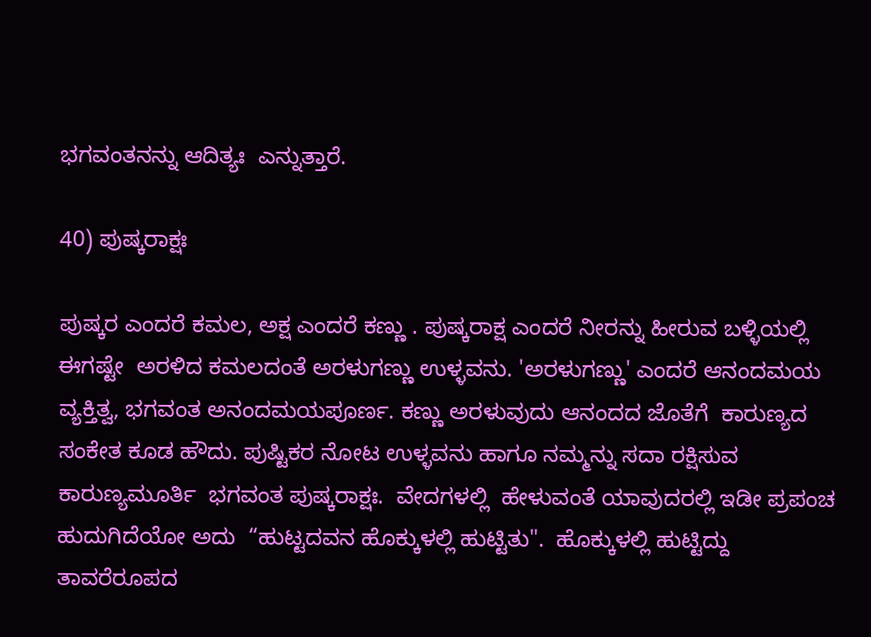ಭಗವಂತನನ್ನು ಆದಿತ್ಯಃ  ಎನ್ನುತ್ತಾರೆ.

40) ಪುಷ್ಕರಾಕ್ಷಃ

ಪುಷ್ಕರ ಎಂದರೆ ಕಮಲ, ಅಕ್ಷ ಎಂದರೆ ಕಣ್ಣು . ಪುಷ್ಕರಾಕ್ಷ ಎಂದರೆ ನೀರನ್ನು ಹೀರುವ ಬಳ್ಳಿಯಲ್ಲಿ ಈಗಷ್ಟೇ  ಅರಳಿದ ಕಮಲದಂತೆ ಅರಳುಗಣ್ಣು ಉಳ್ಳವನು. 'ಅರಳುಗಣ್ಣು' ಎಂದರೆ ಆನಂದಮಯ ವ್ಯಕ್ತಿತ್ವ, ಭಗವಂತ ಅನಂದಮಯಪೂರ್ಣ. ಕಣ್ಣು ಅರಳುವುದು ಆನಂದದ ಜೊತೆಗೆ  ಕಾರುಣ್ಯದ ಸಂಕೇತ ಕೂಡ ಹೌದು. ಪುಷ್ಟಿಕರ ನೋಟ ಉಳ್ಳವನು ಹಾಗೂ ನಮ್ಮನ್ನು ಸದಾ ರಕ್ಷಿಸುವ ಕಾರುಣ್ಯಮೂರ್ತಿ  ಭಗವಂತ ಪುಷ್ಕರಾಕ್ಷಃ.  ವೇದಗಳಲ್ಲಿ  ಹೇಳುವಂತೆ ಯಾವುದರಲ್ಲಿ ಇಡೀ ಪ್ರಪಂಚ ಹುದುಗಿದೆಯೋ ಅದು  “ಹುಟ್ಟದವನ ಹೊಕ್ಕುಳಲ್ಲಿ ಹುಟ್ಟಿತು".  ಹೊಕ್ಕುಳಲ್ಲಿ ಹುಟ್ಟಿದ್ದು ತಾವರೆರೂಪದ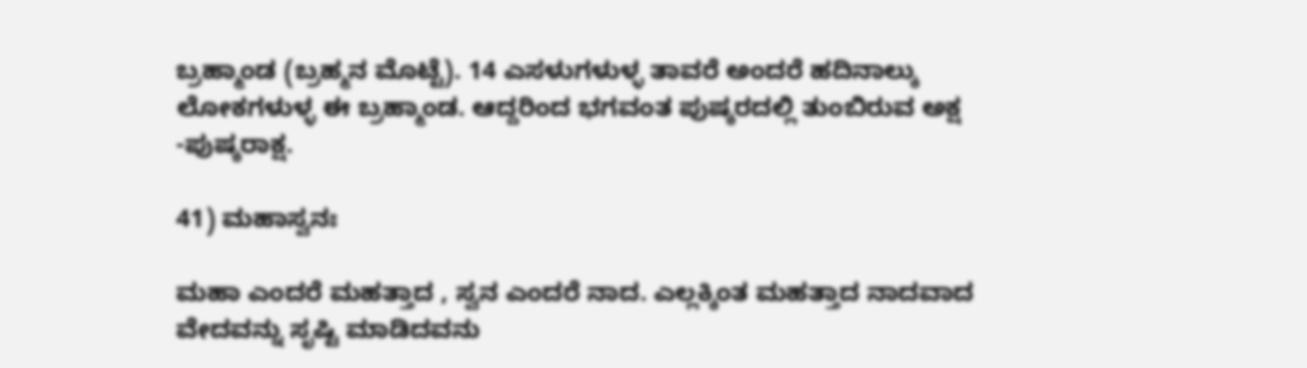ಬ್ರಹ್ಮಾಂಡ (ಬ್ರಹ್ಮನ ಮೊಟ್ಟೆ). 14 ಎಸಳುಗಳುಳ್ಳ ತಾವರೆ ಅಂದರೆ ಹದಿನಾಲ್ಕು ಲೋಕಗಳುಳ್ಳ ಈ ಬ್ರಹ್ಮಾಂಡ. ಆದ್ದರಿಂದ ಭಗವಂತ ಪುಷ್ಕರದಲ್ಲಿ ತುಂಬಿರುವ ಅಕ್ಷ -ಪುಷ್ಕರಾಕ್ಷ.

41) ಮಹಾಸ್ವನಃ

ಮಹಾ ಎಂದರೆ ಮಹತ್ತಾದ , ಸ್ವನ ಎಂದರೆ ನಾದ. ಎಲ್ಲಕ್ಕಿಂತ ಮಹತ್ತಾದ ನಾದವಾದ ವೇದವನ್ನು ಸೃಷ್ಟಿ ಮಾಡಿದವನು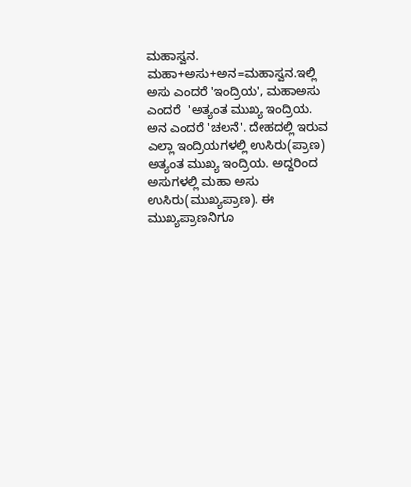ಮಹಾಸ್ವನ. ಮಹಾ+ಅಸು+ಅನ=ಮಹಾಸ್ವನ.ಇಲ್ಲಿ ಅಸು ಎಂದರೆ 'ಇಂದ್ರಿಯ', ಮಹಾಅಸು ಎಂದರೆ  'ಅತ್ಯಂತ ಮುಖ್ಯ ಇಂದ್ರಿಯ. ಅನ ಎಂದರೆ 'ಚಲನೆ'. ದೇಹದಲ್ಲಿ ಇರುವ ಎಲ್ಲಾ ಇಂದ್ರಿಯಗಳಲ್ಲಿ ಉಸಿರು(ಪ್ರಾಣ) ಅತ್ಯಂತ ಮುಖ್ಯ ಇಂದ್ರಿಯ. ಅದ್ದರಿಂದ ಅಸುಗಳಲ್ಲಿ ಮಹಾ ಅಸು ಉಸಿರು(ಮುಖ್ಯಪ್ರಾಣ). ಈ ಮುಖ್ಯಪ್ರಾಣನಿಗೂ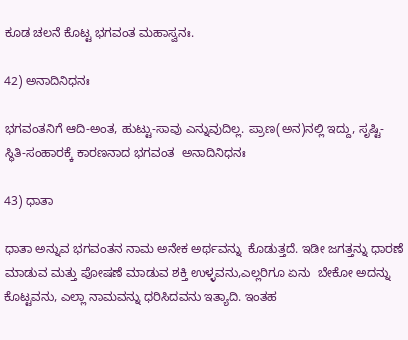ಕೂಡ ಚಲನೆ ಕೊಟ್ಟ ಭಗವಂತ ಮಹಾಸ್ವನಃ.

42) ಅನಾದಿನಿಧನಃ

ಭಗವಂತನಿಗೆ ಆದಿ-ಅಂತ, ಹುಟ್ಟು-ಸಾವು ಎನ್ನುವುದಿಲ್ಲ. ಪ್ರಾಣ(ಅನ)ನಲ್ಲಿ ಇದ್ದು, ಸೃಷ್ಟಿ-ಸ್ಥಿತಿ-ಸಂಹಾರಕ್ಕೆ ಕಾರಣನಾದ ಭಗವಂತ  ಅನಾದಿನಿಧನಃ

43) ಧಾತಾ

ಧಾತಾ ಅನ್ನುವ ಭಗವಂತನ ನಾಮ ಅನೇಕ ಅರ್ಥವನ್ನು  ಕೊಡುತ್ತದೆ. ಇಡೀ ಜಗತ್ತನ್ನು ಧಾರಣೆ ಮಾಡುವ ಮತ್ತು ಪೋಷಣೆ ಮಾಡುವ ಶಕ್ತಿ ಉಳ್ಳವನು,ಎಲ್ಲರಿಗೂ ಏನು  ಬೇಕೋ ಅದನ್ನು ಕೊಟ್ಟವನು, ಎಲ್ಲಾ ನಾಮವನ್ನು ಧರಿಸಿದವನು ಇತ್ಯಾದಿ. ಇಂತಹ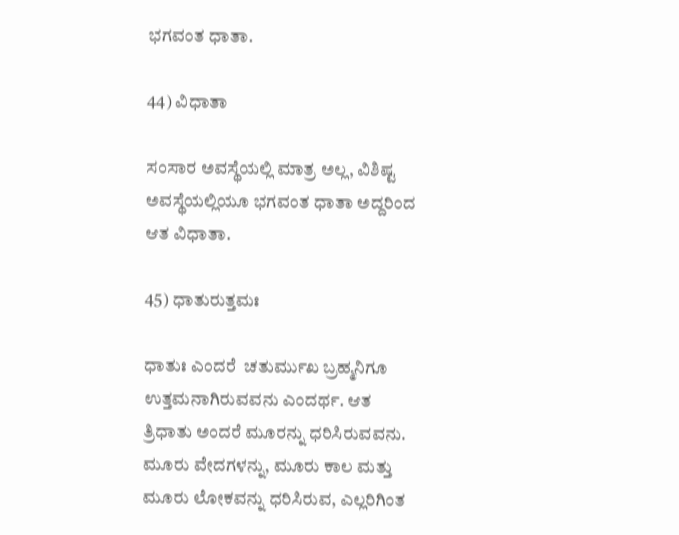ಭಗವಂತ ಧಾತಾ.

44) ವಿಧಾತಾ

ಸಂಸಾರ ಅವಸ್ಥೆಯಲ್ಲಿ ಮಾತ್ರ ಅಲ್ಲ, ವಿಶಿಷ್ಟ ಅವಸ್ಥೆಯಲ್ಲಿಯೂ ಭಗವಂತ ಧಾತಾ ಅದ್ದರಿಂದ ಆತ ವಿಧಾತಾ.

45) ಧಾತುರುತ್ತಮಃ

ಧಾತುಃ ಎಂದರೆ  ಚತುರ್ಮುಖ ಬ್ರಹ್ಮನಿಗೂ ಉತ್ತಮನಾಗಿರುವವನು ಎಂದರ್ಥ. ಆತ ತ್ರಿಧಾತು ಅಂದರೆ ಮೂರನ್ನು ಧರಿಸಿರುವವನು. ಮೂರು ವೇದಗಳನ್ನು, ಮೂರು ಕಾಲ ಮತ್ತು ಮೂರು ಲೋಕವನ್ನು ಧರಿಸಿರುವ, ಎಲ್ಲರಿಗಿಂತ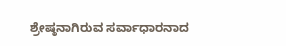ಶ್ರೇಷ್ಠನಾಗಿರುವ ಸರ್ವಾಧಾರನಾದ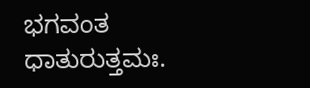ಭಗವಂತ ಧಾತುರುತ್ತಮಃ.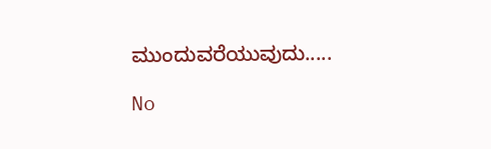ಮುಂದುವರೆಯುವುದು.....

No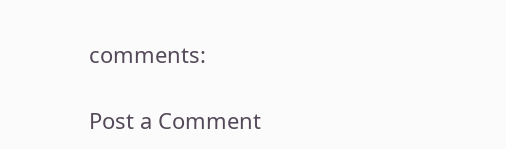comments:

Post a Comment